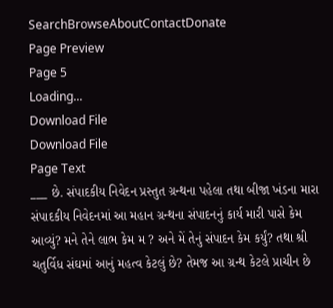SearchBrowseAboutContactDonate
Page Preview
Page 5
Loading...
Download File
Download File
Page Text
___ છે. સંપાદકીય નિવેદન પ્રસ્તુત ગ્રન્થના પહેલા તથા બીજા ખંડના મારા સંપાદકીય નિવેદનમાં આ મહાન ગ્રન્થના સંપાદનનું કાર્ય મારી પાસે કેમ આવ્યું? મને તેને લાભ કેમ મ ? અને મેં તેનું સંપાદન કેમ કર્યું? તથા શ્રી ચતુર્વિધ સંઘમાં આનું મહત્વ કેટલું છે? તેમજ આ ગ્રન્થ કેટલે પ્રાચીન છે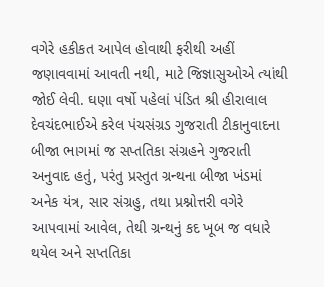વગેરે હકીકત આપેલ હોવાથી ફરીથી અહીં જણાવવામાં આવતી નથી, માટે જિજ્ઞાસુઓએ ત્યાંથી જોઈ લેવી. ઘણા વર્ષો પહેલાં પંડિત શ્રી હીરાલાલ દેવચંદભાઈએ કરેલ પંચસંગ્રડ ગુજરાતી ટીકાનુવાદના બીજા ભાગમાં જ સપ્તતિકા સંગ્રહને ગુજરાતી અનુવાદ હતું, પરંતુ પ્રસ્તુત ગ્રન્થના બીજા ખંડમાં અનેક યંત્ર, સાર સંગ્રહુ, તથા પ્રશ્નોત્તરી વગેરે આપવામાં આવેલ, તેથી ગ્રન્થનું કદ ખૂબ જ વધારે થયેલ અને સપ્તતિકા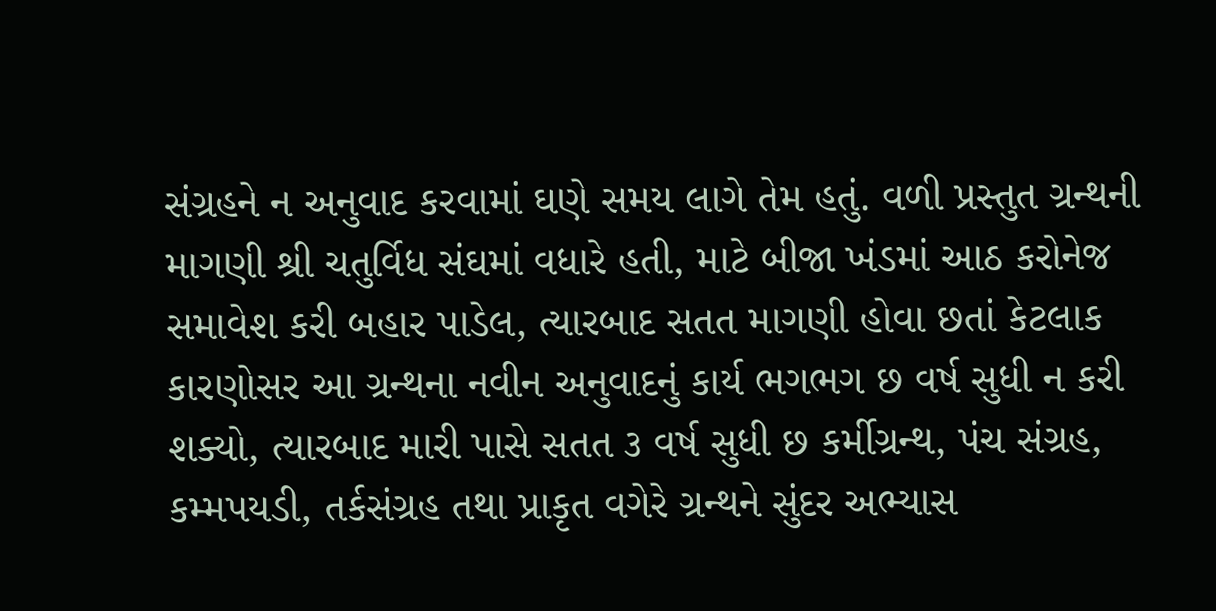સંગ્રહને ન અનુવાદ કરવામાં ઘણે સમય લાગે તેમ હતું. વળી પ્રસ્તુત ગ્રન્થની માગણી શ્રી ચતુર્વિધ સંઘમાં વધારે હતી, માટે બીજા ખંડમાં આઠ કરોનેજ સમાવેશ કરી બહાર પાડેલ, ત્યારબાદ સતત માગણી હોવા છતાં કેટલાક કારણોસર આ ગ્રન્થના નવીન અનુવાદનું કાર્ય ભગભગ છ વર્ષ સુધી ન કરી શક્યો, ત્યારબાદ મારી પાસે સતત ૩ વર્ષ સુધી છ કર્મીગ્રન્થ, પંચ સંગ્રહ, કમ્મપયડી, તર્કસંગ્રહ તથા પ્રાકૃત વગેરે ગ્રન્થને સુંદર અભ્યાસ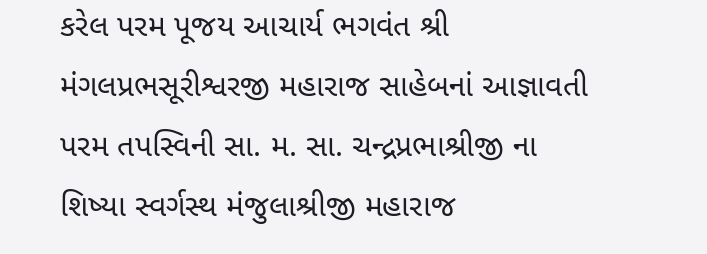કરેલ પરમ પૂજય આચાર્ય ભગવંત શ્રી મંગલપ્રભસૂરીશ્વરજી મહારાજ સાહેબનાં આજ્ઞાવતી પરમ તપસ્વિની સા. મ. સા. ચન્દ્રપ્રભાશ્રીજી ના શિષ્યા સ્વર્ગસ્થ મંજુલાશ્રીજી મહારાજ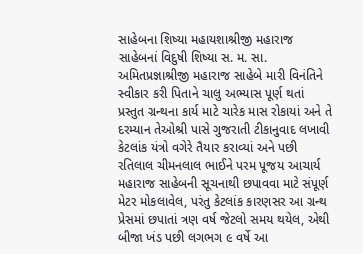સાહેબના શિષ્યા મહાયશાશ્રીજી મહારાજ સાહેબનાં વિદુષી શિષ્યા સ. મ. સા. અમિતપ્રજ્ઞાશ્રીજી મહારાજ સાહેબે મારી વિનંતિને સ્વીકાર કરી પિતાને ચાલુ અભ્યાસ પૂર્ણ થતાં પ્રસ્તુત ગ્રન્થના કાર્ય માટે ચારેક માસ રોકાયાં અને તે દરમ્યાન તેઓશ્રી પાસે ગુજરાતી ટીકાનુવાદ લખાવી કેટલાંક યંત્રો વગેરે તૈયાર કરાવ્યાં અને પછી રતિલાલ ચીમનલાલ ભાઈને પરમ પૂજય આચાર્ય મહારાજ સાહેબની સૂચનાથી છપાવવા માટે સંપૂર્ણ મેટર મોકલાવેલ, પરંતુ કેટલાંક કારણસર આ ગ્રન્થ પ્રેસમાં છપાતાં ત્રણ વર્ષ જેટલો સમય થયેલ, એથી બીજા ખંડ પછી લગભગ ૯ વર્ષે આ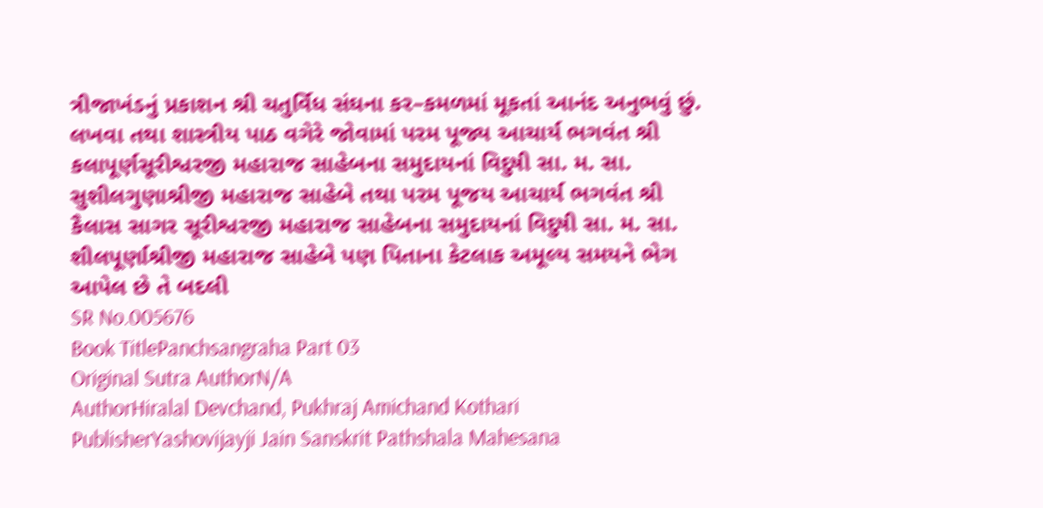ત્રીજાખંડનું પ્રકાશન શ્રી ચતુર્વિધ સંઘના કર–કમળમાં મૂકતાં આનંદ અનુભવું છું. લખવા તથા શાસ્ત્રીય પાઠ વગેરે જોવામાં પરમ પૂજ્ય આચાર્ય ભગવંત શ્રી કલાપૂર્ણસૂરીશ્વરજી મહારાજ સાહેબના સમુદાયનાં વિદુષી સા. મ. સા. સુશીલગુણાશ્રીજી મહારાજ સાહેબે તથા પરમ પૂજય આચાર્ય ભગવંત શ્રી કૈલાસ સાગર સૂરીશ્વરજી મહારાજ સાહેબના સમુદાયનાં વિદુષી સા. મ. સા. શીલપૂર્ણાશ્રીજી મહારાજ સાહેબે પણ પિતાના કેટલાક અમૂલ્ય સમયને ભેગ આપેલ છે તે બદલી
SR No.005676
Book TitlePanchsangraha Part 03
Original Sutra AuthorN/A
AuthorHiralal Devchand, Pukhraj Amichand Kothari
PublisherYashovijayji Jain Sanskrit Pathshala Mahesana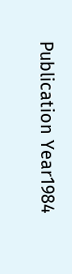Publication Year1984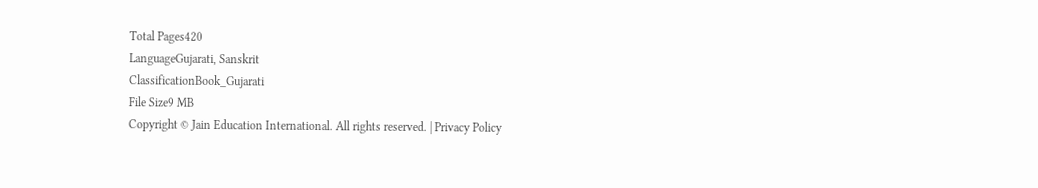Total Pages420
LanguageGujarati, Sanskrit
ClassificationBook_Gujarati
File Size9 MB
Copyright © Jain Education International. All rights reserved. | Privacy Policy